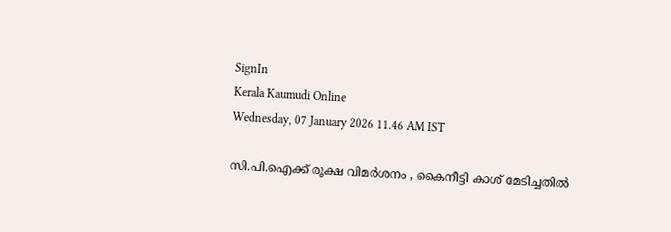SignIn
Kerala Kaumudi Online
Wednesday, 07 January 2026 11.46 AM IST

സി.പി.ഐക്ക് രൂക്ഷ വിമർശനം , കൈനീട്ടി കാശ് മേടിച്ചതിൽ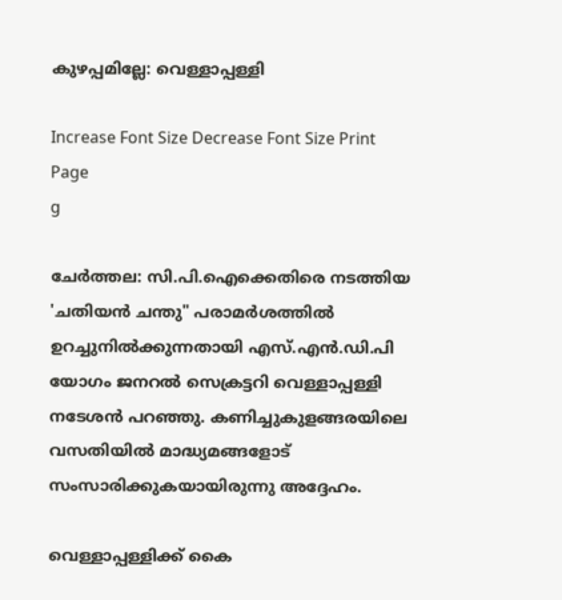കുഴപ്പമില്ലേ: വെള്ളാപ്പള്ളി

Increase Font Size Decrease Font Size Print Page
g

ചേർത്തല: സി.പി.ഐക്കെതിരെ നടത്തിയ 'ചതിയൻ ചന്തു" പരാമർശത്തിൽ ഉറച്ചുനിൽക്കുന്നതായി എസ്.എൻ.ഡി.പി യോഗം ജനറൽ സെക്രട്ടറി വെള്ളാപ്പള്ളി നടേശൻ പറഞ്ഞു. കണിച്ചുകുളങ്ങരയിലെ വസതിയിൽ മാദ്ധ്യമങ്ങളോട് സംസാരിക്കുകയായിരുന്നു അദ്ദേഹം.

വെള്ളാപ്പള്ളിക്ക് കൈ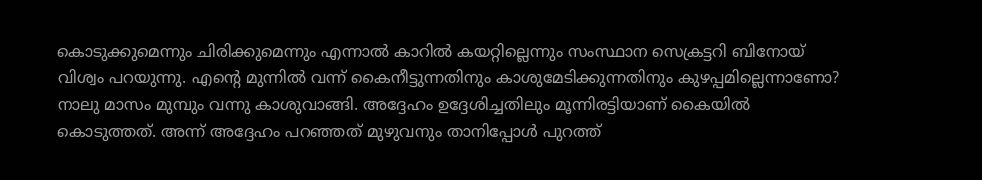കൊടുക്കുമെന്നും ചിരിക്കുമെന്നും എന്നാൽ കാറിൽ കയറ്റില്ലെന്നും സംസ്ഥാന സെക്രട്ടറി ബിനോയ് വിശ്വം പറയുന്നു. എന്റെ മുന്നിൽ വന്ന് കൈനീട്ടുന്നതിനും കാശുമേടിക്കുന്നതിനും കുഴപ്പമില്ലെന്നാണോ? നാലു മാസം മുമ്പും വന്നു കാശുവാങ്ങി. അദ്ദേഹം ഉദ്ദേശിച്ചതിലും മൂന്നിരട്ടിയാണ് കൈയിൽ കൊടുത്തത്. അന്ന് അദ്ദേഹം പറഞ്ഞത് മുഴുവനും താനിപ്പോൾ പുറത്ത്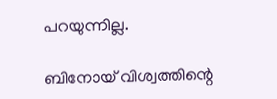പറയുന്നില്ല.

ബിനോയ് വിശ്വത്തിന്റെ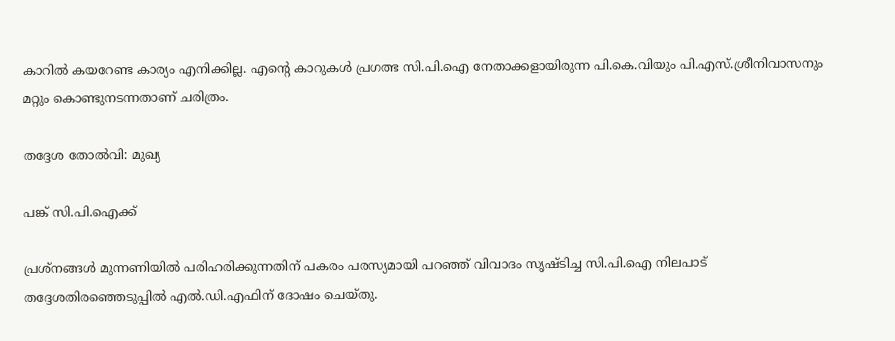കാറിൽ കയറേണ്ട കാര്യം എനിക്കില്ല. എന്റെ കാറുകൾ പ്രഗത്ഭ സി.പി.ഐ നേതാക്കളായിരുന്ന പി.കെ.വിയും പി.എസ്.ശ്രീനിവാസനും മറ്റും കൊണ്ടുനടന്നതാണ് ചരിത്രം.

തദ്ദേശ തോൽവി: മുഖ്യ

പങ്ക് സി.പി.ഐക്ക്

പ്രശ്നങ്ങൾ മുന്നണിയിൽ പരിഹരിക്കുന്നതിന് പകരം പരസ്യമായി പറഞ്ഞ് വിവാദം സൃഷ്ടിച്ച സി.പി.ഐ നിലപാട് തദ്ദേശതിരഞ്ഞെടുപ്പിൽ എൽ.ഡി.എഫിന് ദോഷം ചെയ്തു.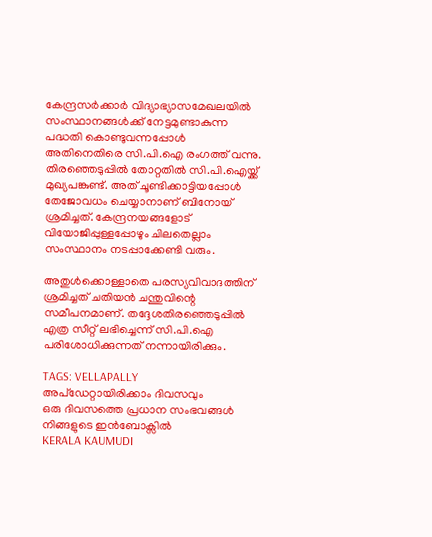കേന്ദ്രസർക്കാർ വിദ്യാഭ്യാസമേഖലയിൽ സംസ്ഥാനങ്ങൾക്ക് നേട്ടമുണ്ടാകുന്ന പദ്ധതി കൊണ്ടുവന്നപ്പോൾ അതിനെതിരെ സി.പി.ഐ രംഗത്ത് വന്നു. തിരഞ്ഞെടുപ്പിൽ തോറ്റതിൽ സി.പി.ഐയ്ക്ക് മുഖ്യപങ്കുണ്ട്. അത് ചൂണ്ടിക്കാട്ടിയപ്പോൾ തേജോവധം ചെയ്യാനാണ് ബിനോയ് ശ്രമിച്ചത്. കേന്ദ്രനയങ്ങളോട് വിയോജിപ്പുള്ളപ്പോഴും ചിലതെല്ലാം സംസ്ഥാനം നടപ്പാക്കേണ്ടി വരും.

അതുൾക്കൊള്ളാതെ പരസ്യവിവാദത്തിന് ശ്രമിച്ചത് ചതിയൻ ചന്തുവിന്റെ സമീപനമാണ്. തദ്ദേശതിരഞ്ഞെടുപ്പിൽ എത്ര സീറ്റ് ലഭിച്ചെന്ന് സി.പി.ഐ പരിശോധിക്കുന്നത് നന്നായിരിക്കും.

TAGS: VELLAPALLY
അപ്ഡേറ്റായിരിക്കാം ദിവസവും
ഒരു ദിവസത്തെ പ്രധാന സംഭവങ്ങൾ നിങ്ങളുടെ ഇൻബോക്സിൽ
KERALA KAUMUDI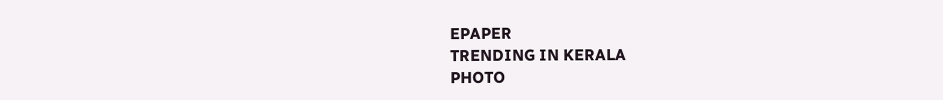EPAPER
TRENDING IN KERALA
PHOTO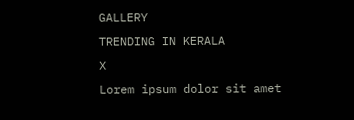GALLERY
TRENDING IN KERALA
X
Lorem ipsum dolor sit amet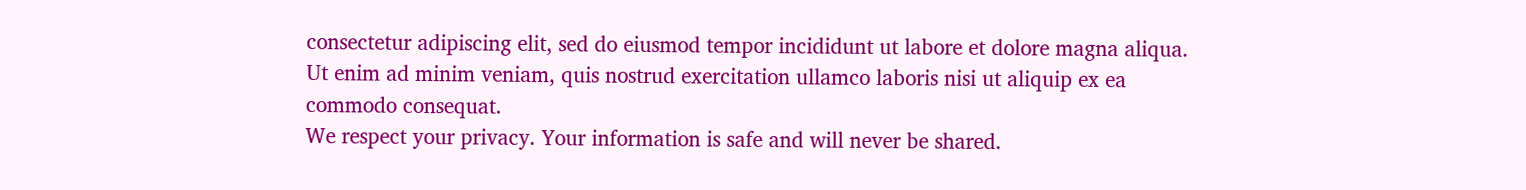consectetur adipiscing elit, sed do eiusmod tempor incididunt ut labore et dolore magna aliqua. Ut enim ad minim veniam, quis nostrud exercitation ullamco laboris nisi ut aliquip ex ea commodo consequat.
We respect your privacy. Your information is safe and will never be shared.